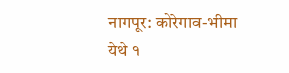नागपूर: कोरेगाव-भीमा येथे १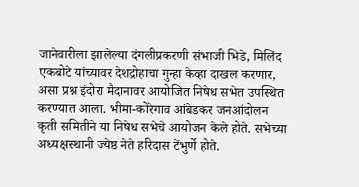जानेवारीला झालेल्या दंगलीप्रकरणी संभाजी भिडे, मिलिंद एकबोटे यांच्यावर देशद्रोहाचा गुन्हा केव्हा दाखल करणार, असा प्रश्न इंदोरा मैदानावर आयोजित निषेध सभेत उपस्थित करण्यात आला. भीमा-कोरेगाव आंबेडकर जनआंदोलन कृती समितीने या निषेध सभेचे आयोजन केले होते. सभेच्या अध्यक्षस्थानी ज्येष्ठ नेते हरिदास टेंभुर्णे होते.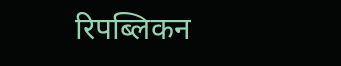रिपब्लिकन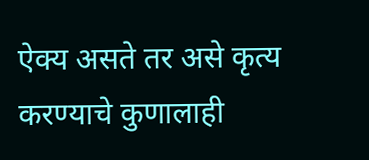ऐक्य असते तर असे कृत्य करण्याचे कुणालाही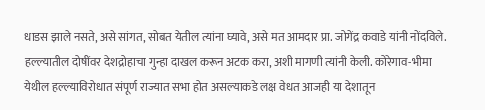धाडस झाले नसते, असे सांगत, सोबत येतील त्यांना घ्यावे, असे मत आमदार प्रा. जोगेंद्र कवाडे यांनी नोंदविले. हल्ल्यातील दोषींवर देशद्रोहाचा गुन्हा दाखल करून अटक करा, अशी मागणी त्यांनी केली. कोरेगाव-भीमा येथील हल्ल्याविरोधात संपूर्ण राज्यात सभा होत असल्याकडे लक्ष वेधत आजही या देशातून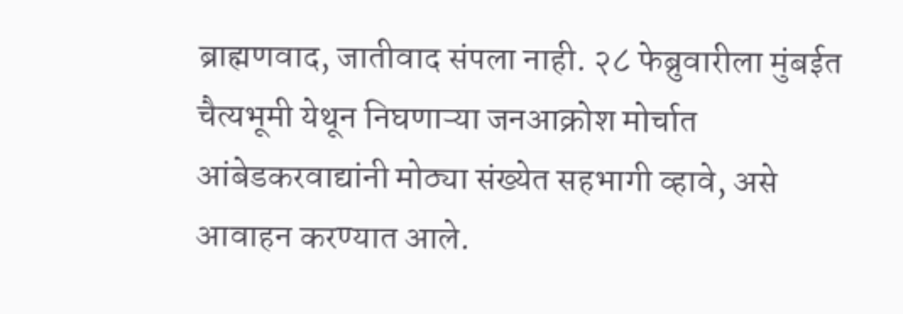ब्राह्मणवाद, जातीवाद संपला नाही. २८ फेब्रुवारीला मुंबईत चैत्यभूमी येथून निघणाऱ्या जनआक्रोश मोर्चात आंबेडकरवाद्यांनी मोठ्या संख्येत सहभागी व्हावे, असे आवाहन करण्यात आले.